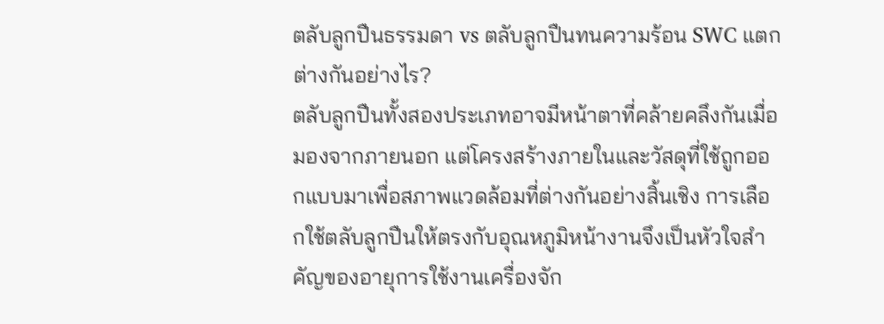ตลับลูกปืนธรรมดา vs ตลับลูกปืนทนความร้อน SWC แตกต่างกันอย่างไร?
ตลับลูกปืนทั้งสองประเภทอาจมีหน้าตาที่คล้ายคลึงกันเมื่อมองจากภายนอก แต่โครงสร้างภายในและวัสดุที่ใช้ถูกออกแบบมาเพื่อสภาพแวดล้อมที่ต่างกันอย่างสิ้นเชิง การเลือกใช้ตลับลูกปืนให้ตรงกับอุณหภูมิหน้างานจึงเป็นหัวใจสำคัญของอายุการใช้งานเครื่องจัก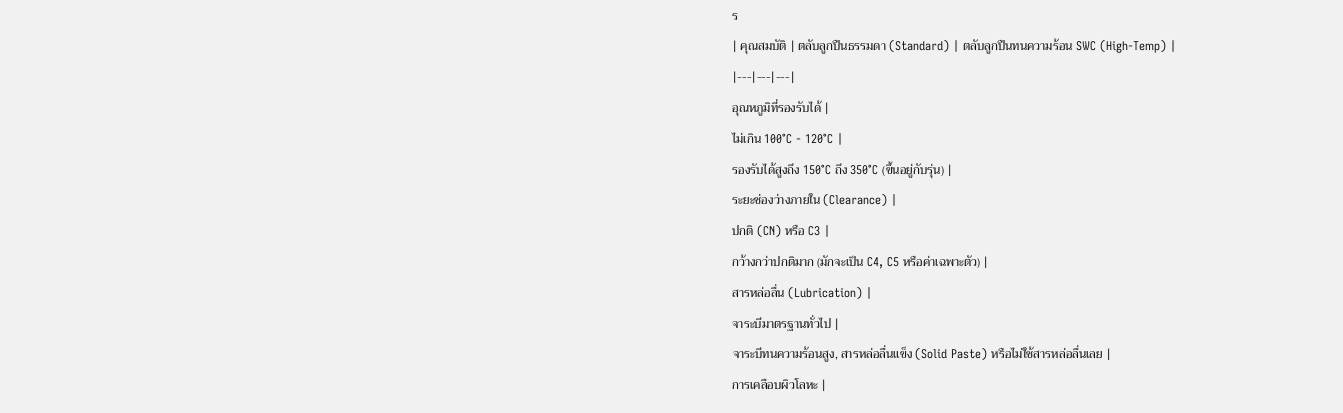ร
| คุณสมบัติ | ตลับลูกปืนธรรมดา (Standard) | ตลับลูกปืนทนความร้อน SWC (High-Temp) |
|---|---|---|
อุณหภูมิที่รองรับได้ |
ไม่เกิน 100°C - 120°C |
รองรับได้สูงถึง 150°C ถึง 350°C (ขึ้นอยู่กับรุ่น) |
ระยะช่องว่างภายใน (Clearance) |
ปกติ (CN) หรือ C3 |
กว้างกว่าปกติมาก (มักจะเป็น C4, C5 หรือค่าเฉพาะตัว) |
สารหล่อลื่น (Lubrication) |
จาระบีมาตรฐานทั่วไป |
จาระบีทนความร้อนสูง, สารหล่อลื่นแข็ง (Solid Paste) หรือไม่ใช้สารหล่อลื่นเลย |
การเคลือบผิวโลหะ |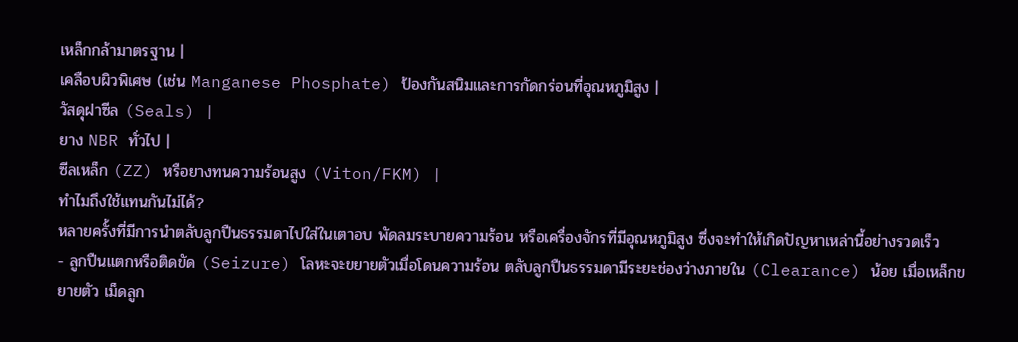เหล็กกล้ามาตรฐาน |
เคลือบผิวพิเศษ (เช่น Manganese Phosphate) ป้องกันสนิมและการกัดกร่อนที่อุณหภูมิสูง |
วัสดุฝาซีล (Seals) |
ยาง NBR ทั่วไป |
ซีลเหล็ก (ZZ) หรือยางทนความร้อนสูง (Viton/FKM) |
ทำไมถึงใช้แทนกันไม่ได้?
หลายครั้งที่มีการนำตลับลูกปืนธรรมดาไปใส่ในเตาอบ พัดลมระบายความร้อน หรือเครื่องจักรที่มีอุณหภูมิสูง ซึ่งจะทำให้เกิดปัญหาเหล่านี้อย่างรวดเร็ว
- ลูกปืนแตกหรือติดขัด (Seizure) โลหะจะขยายตัวเมื่อโดนความร้อน ตลับลูกปืนธรรมดามีระยะช่องว่างภายใน (Clearance) น้อย เมื่อเหล็กขยายตัว เม็ดลูก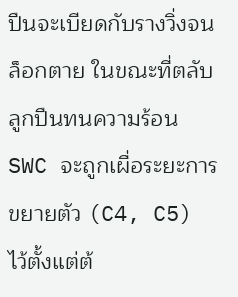ปืนจะเบียดกับรางวิ่งจนล็อกตาย ในขณะที่ตลับลูกปืนทนความร้อน SWC จะถูกเผื่อระยะการขยายตัว (C4, C5) ไว้ตั้งแต่ต้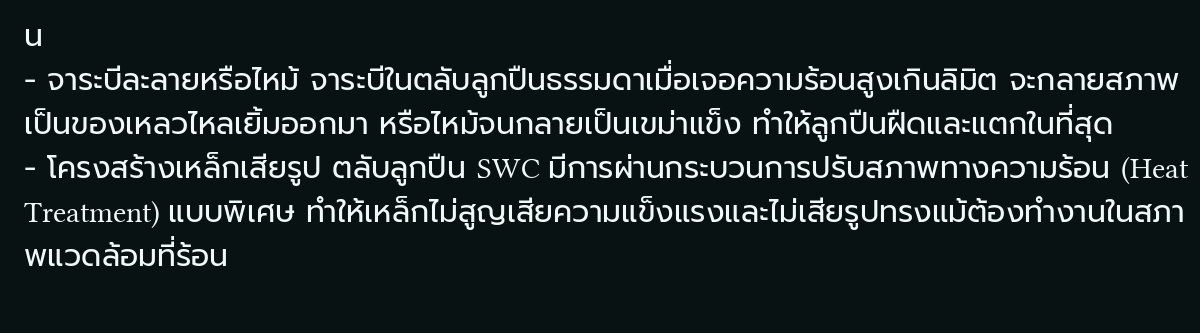น
- จาระบีละลายหรือไหม้ จาระบีในตลับลูกปืนธรรมดาเมื่อเจอความร้อนสูงเกินลิมิต จะกลายสภาพเป็นของเหลวไหลเยิ้มออกมา หรือไหม้จนกลายเป็นเขม่าแข็ง ทำให้ลูกปืนฝืดและแตกในที่สุด
- โครงสร้างเหล็กเสียรูป ตลับลูกปืน SWC มีการผ่านกระบวนการปรับสภาพทางความร้อน (Heat Treatment) แบบพิเศษ ทำให้เหล็กไม่สูญเสียความแข็งแรงและไม่เสียรูปทรงแม้ต้องทำงานในสภาพแวดล้อมที่ร้อน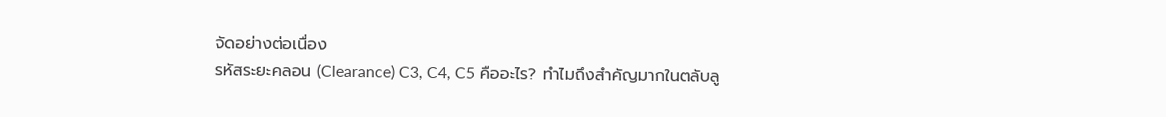จัดอย่างต่อเนื่อง
รหัสระยะคลอน (Clearance) C3, C4, C5 คืออะไร? ทำไมถึงสำคัญมากในตลับลู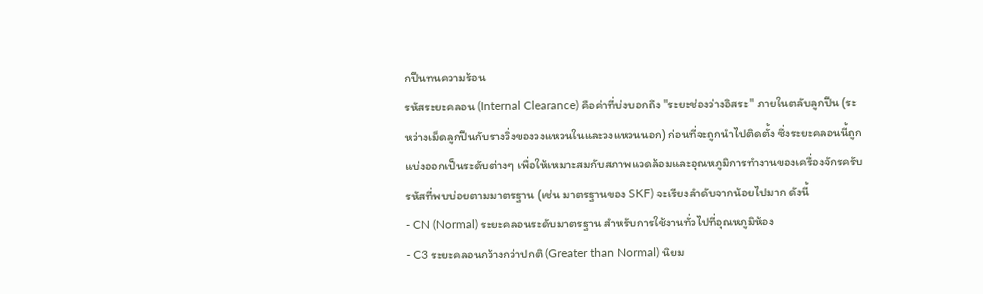กปืนทนความร้อน
รหัสระยะคลอน (Internal Clearance) คือค่าที่บ่งบอกถึง "ระยะช่องว่างอิสระ" ภายในตลับลูกปืน (ระหว่างเม็ดลูกปืนกับรางวิ่งของวงแหวนในและวงแหวนนอก) ก่อนที่จะถูกนำไปติดตั้ง ซึ่งระยะคลอนนี้ถูกแบ่งออกเป็นระดับต่างๆ เพื่อให้เหมาะสมกับสภาพแวดล้อมและอุณหภูมิการทำงานของเครื่องจักรครับ
รหัสที่พบบ่อยตามมาตรฐาน (เช่น มาตรฐานของ SKF) จะเรียงลำดับจากน้อยไปมาก ดังนี้
- CN (Normal) ระยะคลอนระดับมาตรฐาน สำหรับการใช้งานทั่วไปที่อุณหภูมิห้อง
- C3 ระยะคลอนกว้างกว่าปกติ (Greater than Normal) นิยม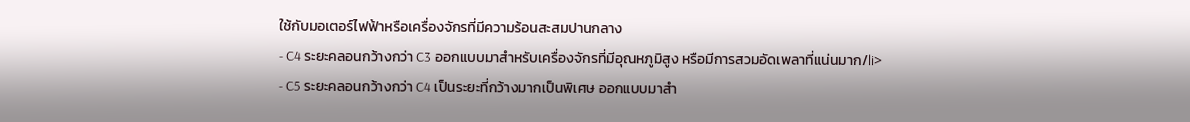ใช้กับมอเตอร์ไฟฟ้าหรือเครื่องจักรที่มีความร้อนสะสมปานกลาง
- C4 ระยะคลอนกว้างกว่า C3 ออกแบบมาสำหรับเครื่องจักรที่มีอุณหภูมิสูง หรือมีการสวมอัดเพลาที่แน่นมาก/li>
- C5 ระยะคลอนกว้างกว่า C4 เป็นระยะที่กว้างมากเป็นพิเศษ ออกแบบมาสำ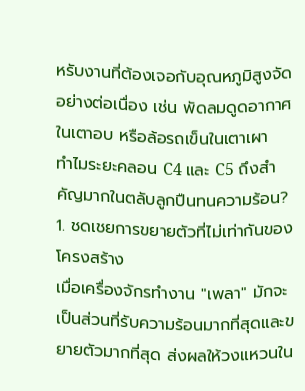หรับงานที่ต้องเจอกับอุณหภูมิสูงจัดอย่างต่อเนื่อง เช่น พัดลมดูดอากาศในเตาอบ หรือล้อรถเข็นในเตาเผา
ทำไมระยะคลอน C4 และ C5 ถึงสำคัญมากในตลับลูกปืนทนความร้อน?
1. ชดเชยการขยายตัวที่ไม่เท่ากันของโครงสร้าง
เมื่อเครื่องจักรทำงาน "เพลา" มักจะเป็นส่วนที่รับความร้อนมากที่สุดและขยายตัวมากที่สุด ส่งผลให้วงแหวนใน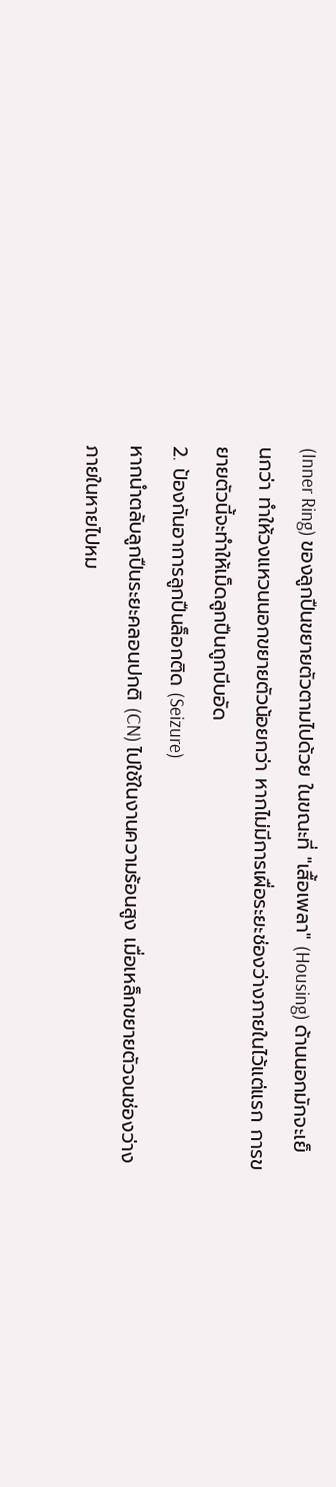(Inner Ring) ของลูกปืนขยายตัวตามไปด้วย ในขณะที่ "เสื้อเพลา" (Housing) ด้านนอกมักจะเย็นกว่า ทำให้วงแหวนนอกขยายตัวน้อยกว่า หากไม่มีการเผื่อระยะช่องว่างภายในไว้แต่แรก การขยายตัวนี้จะทำให้เม็ดลูกปืนถูกบีบอัด
2. ป้องกันอาการลูกปืนล็อกติด (Seizure)
หากนำตลับลูกปืนระยะคลอนปกติ (CN) ไปใช้ในงานความร้อนสูง เมื่อเหล็กขยายตัวจนช่องว่างภายในหายไปหม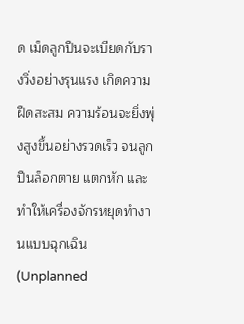ด เม็ดลูกปืนจะเบียดกับรางวิ่งอย่างรุนแรง เกิดความฝืดสะสม ความร้อนจะยิ่งพุ่งสูงขึ้นอย่างรวดเร็ว จนลูกปืนล็อกตาย แตกหัก และทำให้เครื่องจักรหยุดทำงานแบบฉุกเฉิน (Unplanned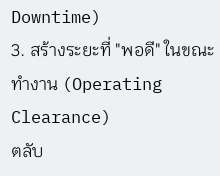Downtime)
3. สร้างระยะที่ "พอดี" ในขณะทำงาน (Operating Clearance)
ตลับ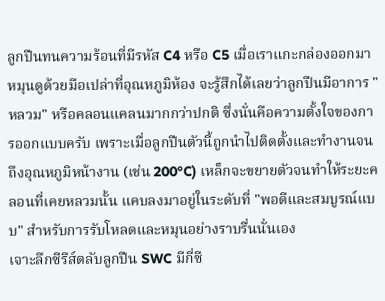ลูกปืนทนความร้อนที่มีรหัส C4 หรือ C5 เมื่อเราแกะกล่องออกมาหมุนดูด้วยมือเปล่าที่อุณหภูมิห้อง จะรู้สึกได้เลยว่าลูกปืนมีอาการ "หลวม" หรือคลอนแคลนมากกว่าปกติ ซึ่งนั่นคือความตั้งใจของการออกแบบครับ เพราะเมื่อลูกปืนตัวนี้ถูกนำไปติดตั้งและทำงานจนถึงอุณหภูมิหน้างาน (เช่น 200°C) เหล็กจะขยายตัวจนทำให้ระยะคลอนที่เคยหลวมนั้น แคบลงมาอยู่ในระดับที่ "พอดีและสมบูรณ์แบบ" สำหรับการรับโหลดและหมุนอย่างราบรื่นนั่นเอง
เจาะลึกซีรีส์ตลับลูกปืน SWC มีกี่ซี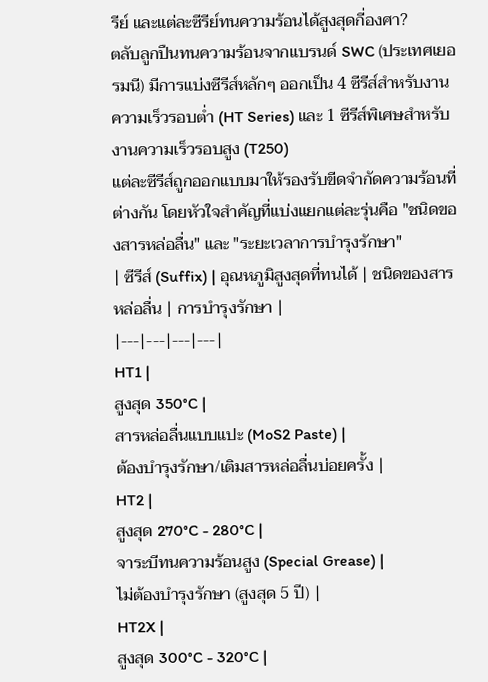รีย์ และแต่ละซีรีย์ทนความร้อนได้สูงสุดกี่องศา?
ตลับลูกปืนทนความร้อนจากแบรนด์ SWC (ประเทศเยอรมนี) มีการแบ่งซีรีส์หลักๆ ออกเป็น 4 ซีรีส์สำหรับงานความเร็วรอบต่ำ (HT Series) และ 1 ซีรีส์พิเศษสำหรับงานความเร็วรอบสูง (T250)
แต่ละซีรีส์ถูกออกแบบมาให้รองรับขีดจำกัดความร้อนที่ต่างกัน โดยหัวใจสำคัญที่แบ่งแยกแต่ละรุ่นคือ "ชนิดของสารหล่อลื่น" และ "ระยะเวลาการบำรุงรักษา"
| ซีรีส์ (Suffix) | อุณหภูมิสูงสุดที่ทนได้ | ชนิดของสารหล่อลื่น | การบำรุงรักษา |
|---|---|---|---|
HT1 |
สูงสุด 350°C |
สารหล่อลื่นแบบแปะ (MoS2 Paste) |
ต้องบำรุงรักษา/เติมสารหล่อลื่นบ่อยครั้ง |
HT2 |
สูงสุด 270°C - 280°C |
จาระบีทนความร้อนสูง (Special Grease) |
ไม่ต้องบำรุงรักษา (สูงสุด 5 ปี) |
HT2X |
สูงสุด 300°C - 320°C |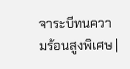จาระบีทนความร้อนสูงพิเศษ |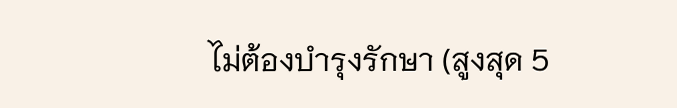ไม่ต้องบำรุงรักษา (สูงสุด 5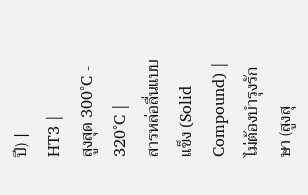ปี) |
HT3 |
สูงสุด 300°C - 320°C |
สารหล่อลื่นแบบแข็ง (Solid Compound) |
ไม่ต้องบำรุงรักษา (สูงสุ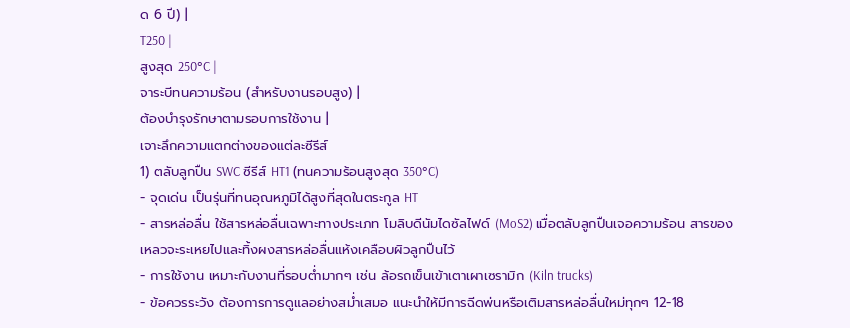ด 6 ปี) |
T250 |
สูงสุด 250°C |
จาระบีทนความร้อน (สำหรับงานรอบสูง) |
ต้องบำรุงรักษาตามรอบการใช้งาน |
เจาะลึกความแตกต่างของแต่ละซีรีส์
1) ตลับลูกปืน SWC ซีรีส์ HT1 (ทนความร้อนสูงสุด 350°C)
- จุดเด่น เป็นรุ่นที่ทนอุณหภูมิได้สูงที่สุดในตระกูล HT
- สารหล่อลื่น ใช้สารหล่อลื่นเฉพาะทางประเภท โมลิบดีนัมไดซัลไฟด์ (MoS2) เมื่อตลับลูกปืนเจอความร้อน สารของเหลวจะระเหยไปและทิ้งผงสารหล่อลื่นแห้งเคลือบผิวลูกปืนไว้
- การใช้งาน เหมาะกับงานที่รอบต่ำมากๆ เช่น ล้อรถเข็นเข้าเตาเผาเซรามิก (Kiln trucks)
- ข้อควรระวัง ต้องการการดูแลอย่างสม่ำเสมอ แนะนำให้มีการฉีดพ่นหรือเติมสารหล่อลื่นใหม่ทุกๆ 12-18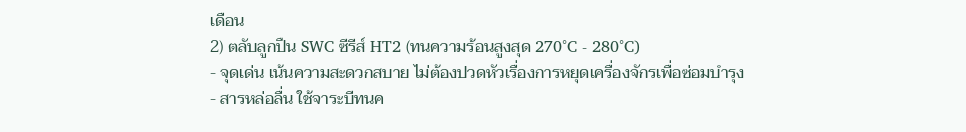เดือน
2) ตลับลูกปืน SWC ซีรีส์ HT2 (ทนความร้อนสูงสุด 270°C - 280°C)
- จุดเด่น เน้นความสะดวกสบาย ไม่ต้องปวดหัวเรื่องการหยุดเครื่องจักรเพื่อซ่อมบำรุง
- สารหล่อลื่น ใช้จาระบีทนค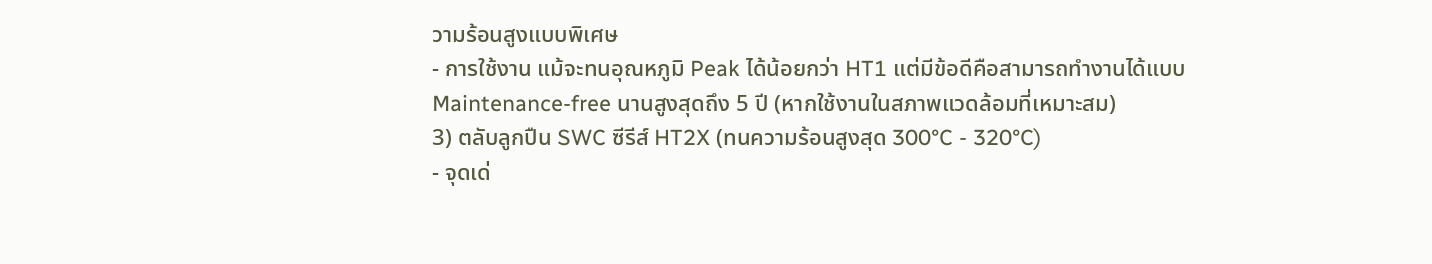วามร้อนสูงแบบพิเศษ
- การใช้งาน แม้จะทนอุณหภูมิ Peak ได้น้อยกว่า HT1 แต่มีข้อดีคือสามารถทำงานได้แบบ Maintenance-free นานสูงสุดถึง 5 ปี (หากใช้งานในสภาพแวดล้อมที่เหมาะสม)
3) ตลับลูกปืน SWC ซีรีส์ HT2X (ทนความร้อนสูงสุด 300°C - 320°C)
- จุดเด่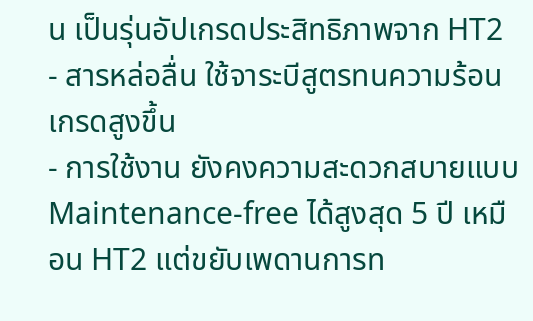น เป็นรุ่นอัปเกรดประสิทธิภาพจาก HT2
- สารหล่อลื่น ใช้จาระบีสูตรทนความร้อนเกรดสูงขึ้น
- การใช้งาน ยังคงความสะดวกสบายแบบ Maintenance-free ได้สูงสุด 5 ปี เหมือน HT2 แต่ขยับเพดานการท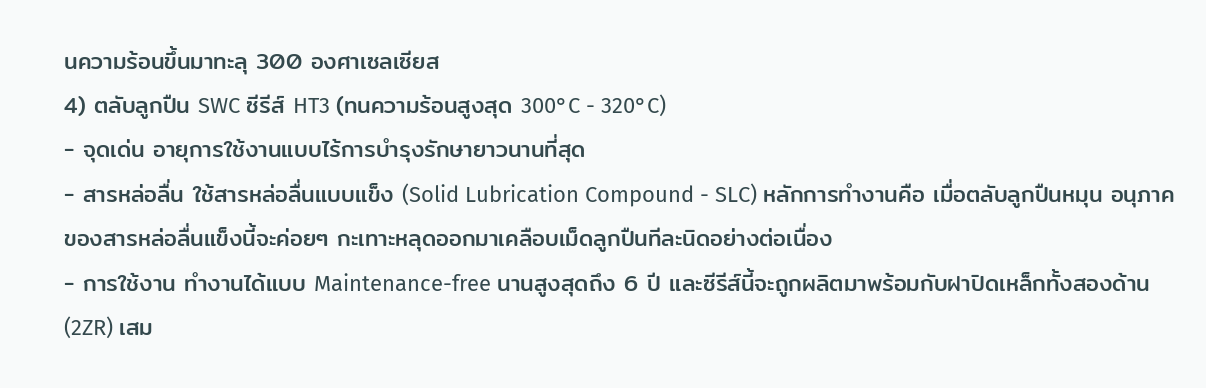นความร้อนขึ้นมาทะลุ 300 องศาเซลเซียส
4) ตลับลูกปืน SWC ซีรีส์ HT3 (ทนความร้อนสูงสุด 300°C - 320°C)
- จุดเด่น อายุการใช้งานแบบไร้การบำรุงรักษายาวนานที่สุด
- สารหล่อลื่น ใช้สารหล่อลื่นแบบแข็ง (Solid Lubrication Compound - SLC) หลักการทำงานคือ เมื่อตลับลูกปืนหมุน อนุภาคของสารหล่อลื่นแข็งนี้จะค่อยๆ กะเทาะหลุดออกมาเคลือบเม็ดลูกปืนทีละนิดอย่างต่อเนื่อง
- การใช้งาน ทำงานได้แบบ Maintenance-free นานสูงสุดถึง 6 ปี และซีรีส์นี้จะถูกผลิตมาพร้อมกับฝาปิดเหล็กทั้งสองด้าน (2ZR) เสม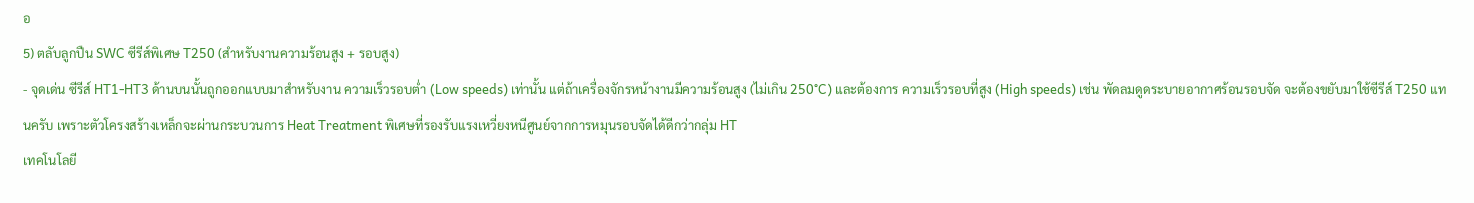อ
5) ตลับลูกปืน SWC ซีรีส์พิเศษ T250 (สำหรับงานความร้อนสูง + รอบสูง)
- จุดเด่น ซีรีส์ HT1-HT3 ด้านบนนั้นถูกออกแบบมาสำหรับงาน ความเร็วรอบต่ำ (Low speeds) เท่านั้น แต่ถ้าเครื่องจักรหน้างานมีความร้อนสูง (ไม่เกิน 250°C) และต้องการ ความเร็วรอบที่สูง (High speeds) เช่น พัดลมดูดระบายอากาศร้อนรอบจัด จะต้องขยับมาใช้ซีรีส์ T250 แทนครับ เพราะตัวโครงสร้างเหล็กจะผ่านกระบวนการ Heat Treatment พิเศษที่รองรับแรงเหวี่ยงหนีศูนย์จากการหมุนรอบจัดได้ดีกว่ากลุ่ม HT
เทคโนโลยี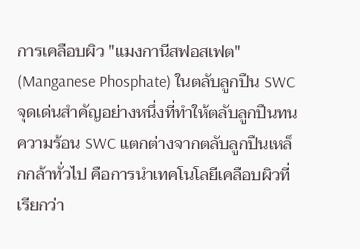การเคลือบผิว "แมงกานีสฟอสเฟต" (Manganese Phosphate) ในตลับลูกปืน SWC
จุดเด่นสำคัญอย่างหนึ่งที่ทำให้ตลับลูกปืนทนความร้อน SWC แตกต่างจากตลับลูกปืนเหล็กกล้าทั่วไป คือการนำเทคโนโลยีเคลือบผิวที่เรียกว่า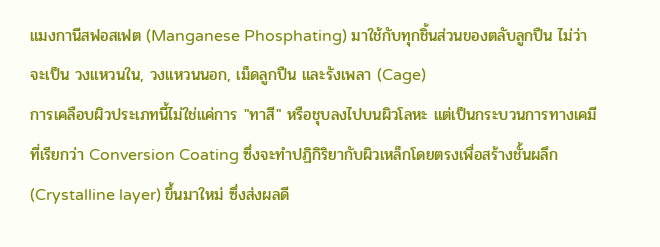แมงกานีสฟอสเฟต (Manganese Phosphating) มาใช้กับทุกชิ้นส่วนของตลับลูกปืน ไม่ว่าจะเป็น วงแหวนใน, วงแหวนนอก, เม็ดลูกปืน และรังเพลา (Cage)
การเคลือบผิวประเภทนี้ไม่ใช่แค่การ "ทาสี" หรือชุบลงไปบนผิวโลหะ แต่เป็นกระบวนการทางเคมีที่เรียกว่า Conversion Coating ซึ่งจะทำปฏิกิริยากับผิวเหล็กโดยตรงเพื่อสร้างชั้นผลึก (Crystalline layer) ขึ้นมาใหม่ ซึ่งส่งผลดี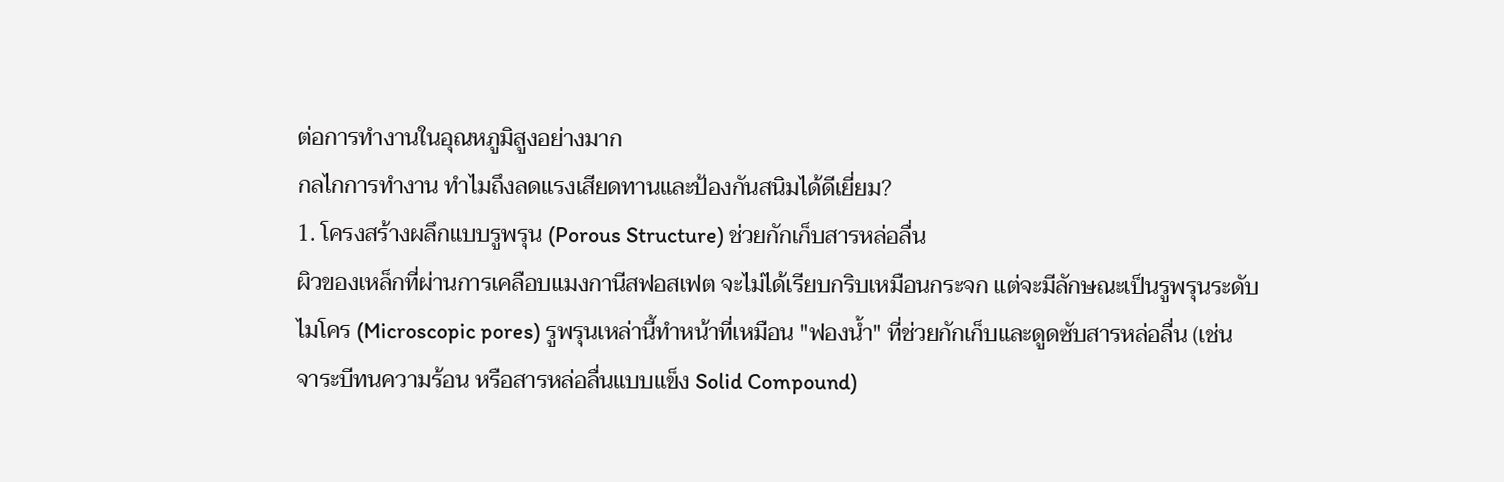ต่อการทำงานในอุณหภูมิสูงอย่างมาก
กลไกการทำงาน ทำไมถึงลดแรงเสียดทานและป้องกันสนิมได้ดีเยี่ยม?
1. โครงสร้างผลึกแบบรูพรุน (Porous Structure) ช่วยกักเก็บสารหล่อลื่น
ผิวของเหล็กที่ผ่านการเคลือบแมงกานีสฟอสเฟต จะไม่ได้เรียบกริบเหมือนกระจก แต่จะมีลักษณะเป็นรูพรุนระดับไมโคร (Microscopic pores) รูพรุนเหล่านี้ทำหน้าที่เหมือน "ฟองน้ำ" ที่ช่วยกักเก็บและดูดซับสารหล่อลื่น (เช่น จาระบีทนความร้อน หรือสารหล่อลื่นแบบแข็ง Solid Compound)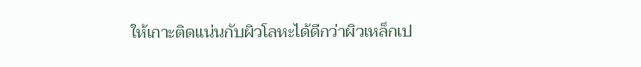ให้เกาะติดแน่นกับผิวโลหะได้ดีกว่าผิวเหล็กเป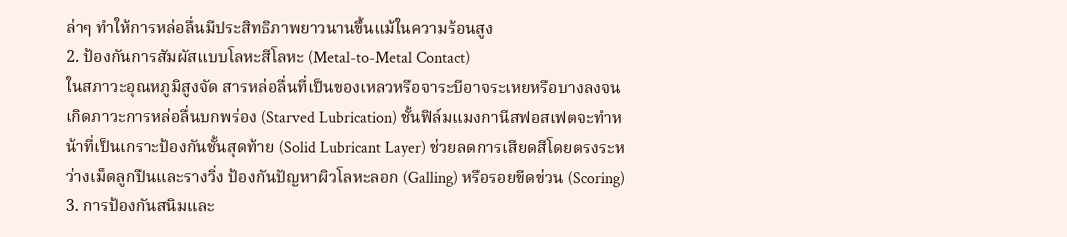ล่าๆ ทำให้การหล่อลื่นมีประสิทธิภาพยาวนานขึ้นแม้ในความร้อนสูง
2. ป้องกันการสัมผัสแบบโลหะสีโลหะ (Metal-to-Metal Contact)
ในสภาวะอุณหภูมิสูงจัด สารหล่อลื่นที่เป็นของเหลวหรือจาระบีอาจระเหยหรือบางลงจนเกิดภาวะการหล่อลื่นบกพร่อง (Starved Lubrication) ชั้นฟิล์มแมงกานีสฟอสเฟตจะทำหน้าที่เป็นเกราะป้องกันชั้นสุดท้าย (Solid Lubricant Layer) ช่วยลดการเสียดสีโดยตรงระหว่างเม็ดลูกปืนและรางวิ่ง ป้องกันปัญหาผิวโลหะลอก (Galling) หรือรอยขีดข่วน (Scoring)
3. การป้องกันสนิมและ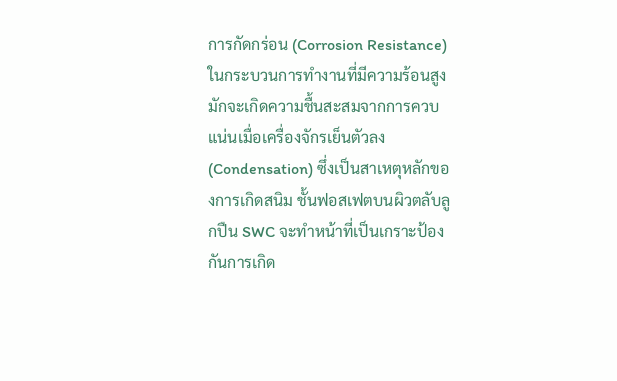การกัดกร่อน (Corrosion Resistance)
ในกระบวนการทำงานที่มีความร้อนสูง มักจะเกิดความชื้นสะสมจากการควบแน่นเมื่อเครื่องจักรเย็นตัวลง (Condensation) ซึ่งเป็นสาเหตุหลักของการเกิดสนิม ชั้นฟอสเฟตบนผิวตลับลูกปืน SWC จะทำหน้าที่เป็นเกราะป้องกันการเกิด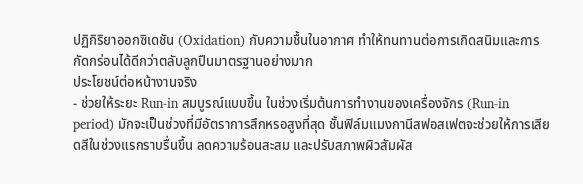ปฏิกิริยาออกซิเดชัน (Oxidation) กับความชื้นในอากาศ ทำให้ทนทานต่อการเกิดสนิมและการกัดกร่อนได้ดีกว่าตลับลูกปืนมาตรฐานอย่างมาก
ประโยชน์ต่อหน้างานจริง
- ช่วยให้ระยะ Run-in สมบูรณ์แบบขึ้น ในช่วงเริ่มต้นการทำงานของเครื่องจักร (Run-in period) มักจะเป็นช่วงที่มีอัตราการสึกหรอสูงที่สุด ชั้นฟิล์มแมงกานีสฟอสเฟตจะช่วยให้การเสียดสีในช่วงแรกราบรื่นขึ้น ลดความร้อนสะสม และปรับสภาพผิวสัมผัส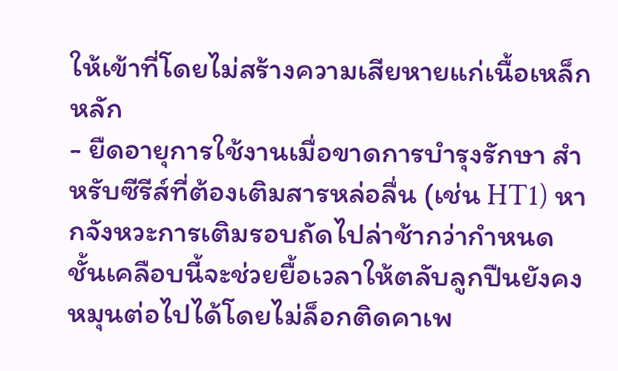ให้เข้าที่โดยไม่สร้างความเสียหายแก่เนื้อเหล็กหลัก
- ยืดอายุการใช้งานเมื่อขาดการบำรุงรักษา สำหรับซีรีส์ที่ต้องเติมสารหล่อลื่น (เช่น HT1) หากจังหวะการเติมรอบถัดไปล่าช้ากว่ากำหนด ชั้นเคลือบนี้จะช่วยยื้อเวลาให้ตลับลูกปืนยังคงหมุนต่อไปได้โดยไม่ล็อกติดคาเพ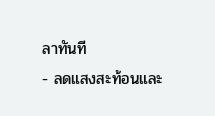ลาทันที
- ลดแสงสะท้อนและ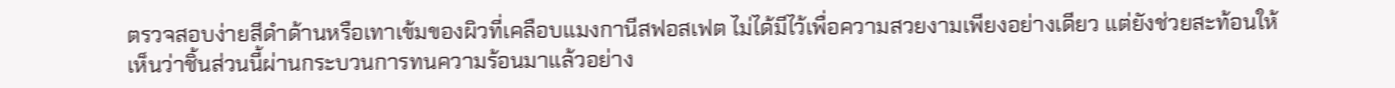ตรวจสอบง่ายสีดำด้านหรือเทาเข้มของผิวที่เคลือบแมงกานีสฟอสเฟต ไม่ได้มีไว้เพื่อความสวยงามเพียงอย่างเดียว แต่ยังช่วยสะท้อนให้เห็นว่าชิ้นส่วนนี้ผ่านกระบวนการทนความร้อนมาแล้วอย่าง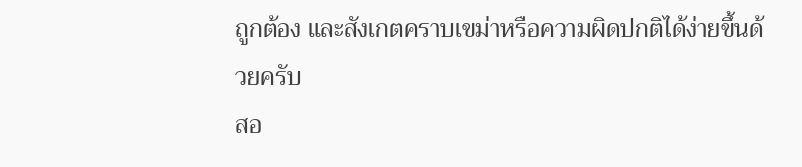ถูกต้อง และสังเกตคราบเขม่าหรือความผิดปกติได้ง่ายขึ้นด้วยครับ
สอ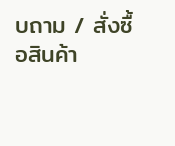บถาม / สั่งซื้อสินค้า